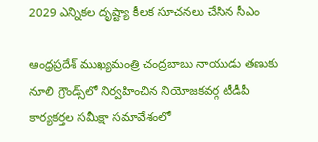2029 ఎన్నికల దృష్ట్యా కీలక సూచనలు చేసిన సీఎం

ఆంధ్రప్రదేశ్ ముఖ్యమంత్రి చంద్రబాబు నాయుడు తణుకు నూలి గ్రౌండ్స్‌లో నిర్వహించిన నియోజకవర్గ టీడీపీ కార్యకర్తల సమీక్షా సమావేశంలో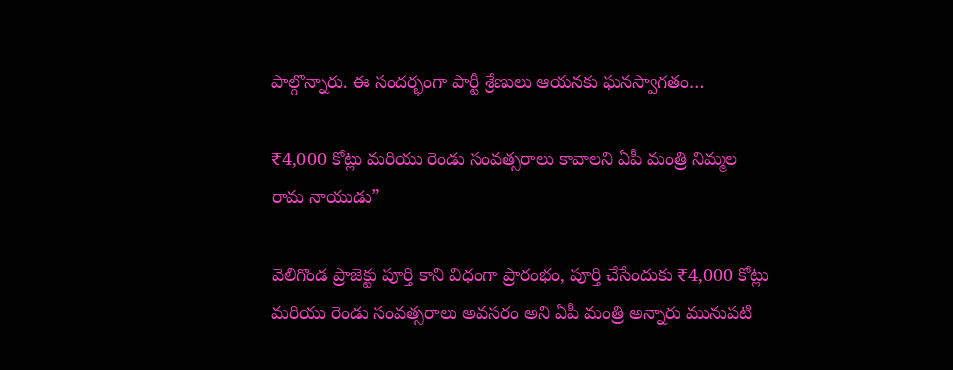పాల్గొన్నారు. ఈ సందర్భంగా పార్టీ శ్రేణులు ఆయనకు ఘనస్వాగతం…

₹4,000 కోట్లు మరియు రెండు సంవత్సరాలు కావాలని ఏపీ మంత్రి నిమ్మల రామ నాయుడు”

వెలిగొండ ప్రాజెక్టు పూర్తి కాని విధంగా ప్రారంభం, పూర్తి చేసేందుకు ₹4,000 కోట్లు మరియు రెండు సంవత్సరాలు అవసరం అని ఏపీ మంత్రి అన్నారు మునుపటి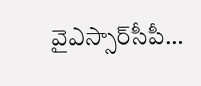వైఎస్సార్‌సీపీ…